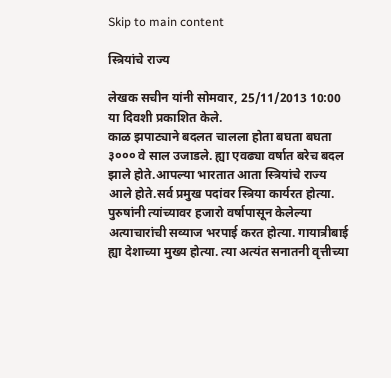Skip to main content

स्त्रियांचे राज्य

लेखक सचीन यांनी सोमवार, 25/11/2013 10:00 या दिवशी प्रकाशित केले.
काळ झपाट्याने बदलत चालला होता बघता बघता ३००० वे साल उजाडले. ह्या एवढ्या वर्षात बरेच बदल झाले होते.आपल्या भारतात आता स्त्रियांचे राज्य आले होते.सर्व प्रमुख पदांवर स्त्रिया कार्यरत होत्या. पुरुषांनी त्यांच्यावर हजारो वर्षापासून केलेल्या अत्याचारांची सव्याज भरपाई करत होत्या. गायात्रीबाई ह्या देशाच्या मुख्य होत्या. त्या अत्यंत सनातनी वृत्तीच्या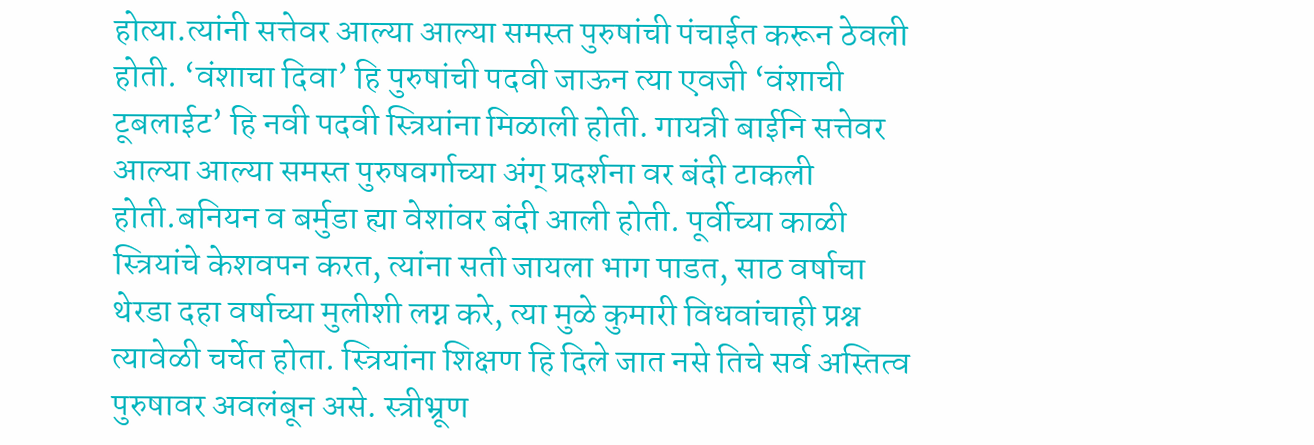होत्या.त्यांनी सत्तेवर आल्या आल्या समस्त पुरुषांची पंचाईत करून ठेवली होती. ‘वंशाचा दिवा’ हि पुरुषांची पदवी जाऊन त्या एवजी ‘वंशाची टूबलाईट’ हि नवी पदवी स्त्रियांना मिळाली होती. गायत्री बाईनि सत्तेवर आल्या आल्या समस्त पुरुषवर्गाच्या अंग् प्रदर्शना वर बंदी टाकली होती.बनियन व बर्मुडा ह्या वेशांवर बंदी आली होती. पूर्वीच्या काळी स्त्रियांचे केशवपन करत, त्यांना सती जायला भाग पाडत, साठ वर्षाचा थेरडा दहा वर्षाच्या मुलीशी लग्न करे, त्या मुळे कुमारी विधवांचाही प्रश्न त्यावेळी चर्चेत होता. स्त्रियांना शिक्षण हि दिले जात नसे तिचे सर्व अस्तित्व पुरुषावर अवलंबून असे. स्त्रीभ्रूण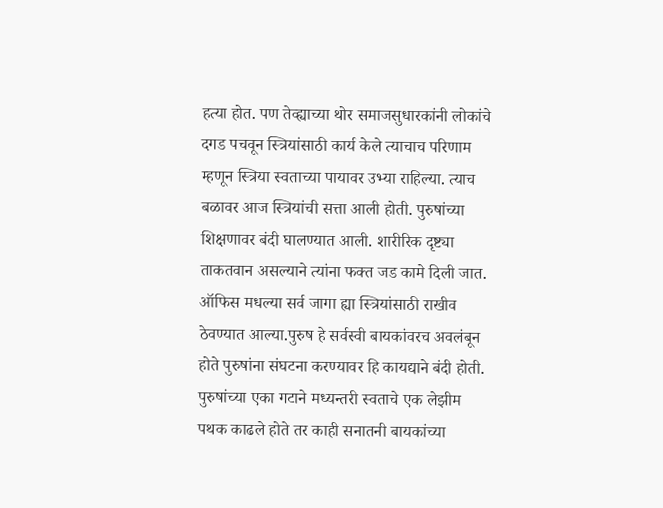हत्या होत. पण तेव्ह्याच्या थोर समाजसुधारकांनी लोकांचे दगड पचवून स्त्रियांसाठी कार्य केले त्याचाच परिणाम म्हणून स्त्रिया स्वताच्या पायावर उभ्या राहिल्या. त्याच बळावर आज स्त्रियांची सत्ता आली होती. पुरुषांच्या शिक्षणावर बंदी घालण्यात आली. शारीरिक दृष्ट्या ताकतवान असल्याने त्यांना फक्त जड कामे दिली जात. ऑफिस मधल्या सर्व जागा ह्या स्त्रियांसाठी राखीव ठेवण्यात आल्या.पुरुष हे सर्वस्वी बायकांवरच अवलंबून होते पुरुषांना संघटना करण्यावर हि कायद्याने बंदी होती. पुरुषांच्या एका गटाने मध्यन्तरी स्वताचे एक लेझीम पथक काढले होते तर काही सनातनी बायकांच्या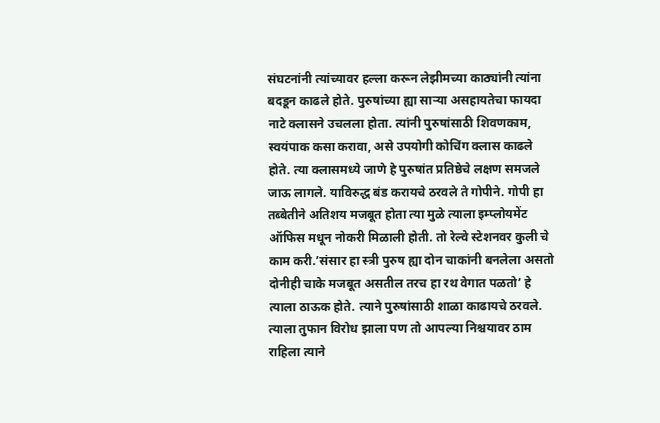संघटनांनी त्यांच्यावर हल्ला करून लेझीमच्या काठ्यांनी त्यांना बदडून काढले होते. पुरुषांच्या ह्या साऱ्या असहायतेचा फायदा नाटे क्लासने उचलला होता. त्यांनी पुरुषांसाठी शिवणकाम, स्वयंपाक कसा करावा, असे उपयोगी कोचिंग क्लास काढले होते. त्या क्लासमध्ये जाणे हे पुरुषांत प्रतिष्ठेचे लक्षण समजले जाऊ लागले. याविरुद्ध बंड करायचे ठरवले ते गोपीने. गोपी हा तब्बेतीने अतिशय मजबूत होता त्या मुळे त्याला इम्प्लोयमेंट ऑफिस मधून नोकरी मिळाली होती. तो रेल्वे स्टेशनवर कुली चे काम करी.’संसार हा स्त्री पुरुष ह्या दोन चाकांनी बनलेला असतो दोनीही चाके मजबूत असतील तरच हा रथ वेगात पळतो’ हे त्याला ठाऊक होते. त्याने पुरुषांसाठी शाळा काढायचे ठरवले. त्याला तुफान विरोध झाला पण तो आपल्या निश्चयावर ठाम राहिला त्याने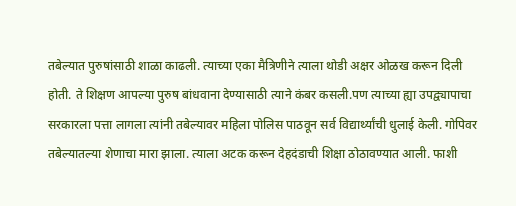तबेल्यात पुरुषांसाठी शाळा काढली. त्याच्या एका मैत्रिणीने त्याला थोडी अक्षर ओळख करून दिली होती. ते शिक्षण आपल्या पुरुष बांधवाना देण्यासाठी त्याने कंबर कसली.पण त्याच्या ह्या उपद्व्यापाचा सरकारला पत्ता लागला त्यांनी तबेल्यावर महिला पोलिस पाठवून सर्व विद्यार्थ्यांची धुलाई केली. गोपिवर तबेल्यातल्या शेणाचा मारा झाला. त्याला अटक करून देहदंडाची शिक्षा ठोठावण्यात आली. फाशी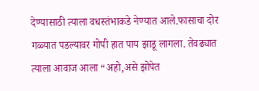देण्यासाठी त्याला वधस्तंभाकडे नेण्यात आले.फासाचा दोर गळ्यात पडल्यावर गोपी हात पाय झाडू लागला. तेवढ्यात त्याला आवाज आला “अहो,असे झोपेत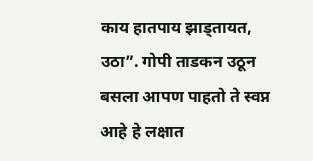काय हातपाय झाड्तायत, उठा”. गोपी ताडकन उठून बसला आपण पाहतो ते स्वप्न आहे हे लक्षात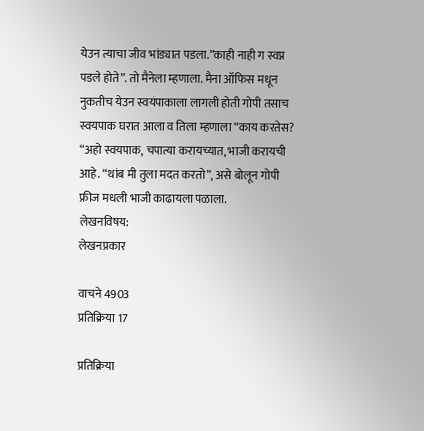येउन त्याचा जीव भांड्यात पडला.”काही नाही ग स्वप्न पडले होते”. तो मैनेला म्हणाला. मैना ऑफिस मधून नुकतीच येउन स्वयंपाकाला लागली होती गोपी तसाच स्वयपाक घरात आला व तिला म्हणाला “काय करतेस? “अहो स्वयपाक, चपात्या करायच्यात, भाजी करायची आहे. “थांब मी तुला मदत करतो”, असे बोलून गोपी फ्रीज मधली भाजी काढायला पळाला.
लेखनविषय:
लेखनप्रकार

वाचने 4903
प्रतिक्रिया 17

प्रतिक्रिया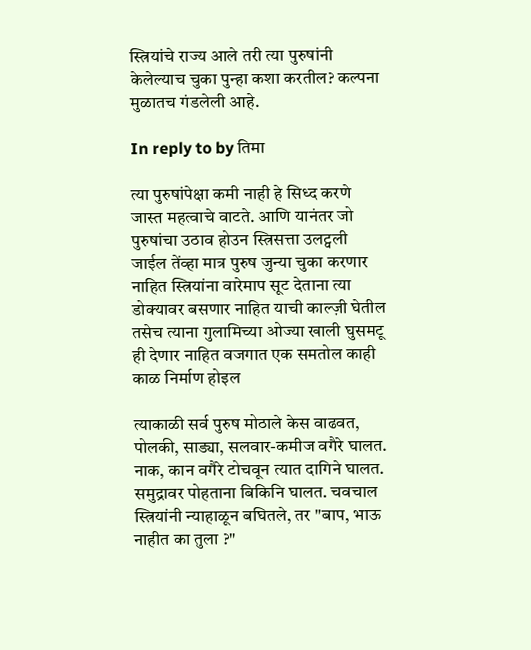स्त्रियांचे राज्य आले तरी त्या पुरुषांनी केलेल्याच चुका पुन्हा कशा करतील? कल्पना मुळातच गंडलेली आहे.

In reply to by तिमा

त्या पुरुषांपेक्षा कमी नाही हे सिध्द करणे जास्त महत्वाचे वाटते. आणि यानंतर जो पुरुषांचा उठाव होउन स्त्रिसत्ता उलट्वली जाईल तेंव्हा मात्र पुरुष जुन्या चुका करणार नाहित स्त्रियांना वारेमाप सूट देताना त्या डोक्यावर बसणार नाहित याची काल्ज़ी घेतील तसेच त्याना गुलामिच्या ओज्या खाली घुसमटू ही देणार नाहित वजगात एक समतोल काही काळ निर्माण होइल

त्याकाळी सर्व पुरुष मोठाले केस वाढवत, पोलकी, साड्या, सलवार-कमीज वगैरे घालत. नाक, कान वगैरे टोचवून त्यात दागिने घालत. समुद्रावर पोहताना बिकिनि घालत. चवचाल स्त्रियांनी न्याहाळून बघितले, तर "बाप, भाऊ नाहीत का तुला ?"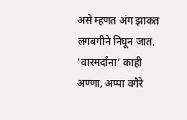असे म्हणत अंग झाकत लगबगीने निघून जात. 'वारमर्दांना' काही अण्णा, अप्पा वगैरे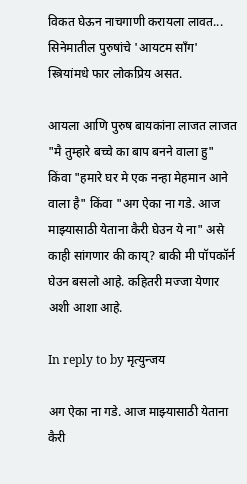विकत घेऊन नाचगाणी करायला लावत... सिनेमातील पुरुषांचे 'आयटम साँग' स्त्रियांमधे फार लोकप्रिय असत.

आयला आणि पुरुष बायकांना लाजत लाजत "मै तुम्हारे बच्चे का बाप बनने वाला हु" किंवा "हमारे घर मे एक नन्हा मेहमान आने वाला है" किंवा "अग ऐका ना गडे. आज माझ्यासाठी येताना कैरी घेउन ये ना" असे काही सांगणार की काय्? बाकी मी पॉपकॉर्न घेउन बसलो आहे. कहितरी मज्जा येणार अशी आशा आहे.

In reply to by मृत्युन्जय

अग ऐका ना गडे. आज माझ्यासाठी येताना कैरी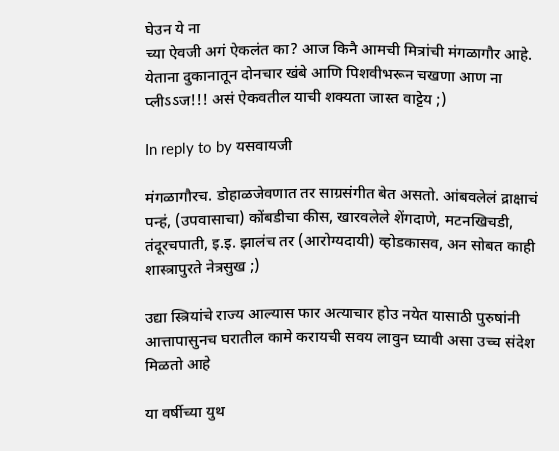घेउन ये ना
च्या ऐवजी अगं ऐकलंत का? आज किनै आमची मित्रांची मंगळागौर आहे. येताना दुकानातून दोनचार खंबे आणि पिशवीभरून चखणा आण ना प्लीऽऽज!!! असं ऐकवतील याची शक्यता जास्त वाट्टेय ;)

In reply to by यसवायजी

मंगळागौरच. डोहाळजेवणात तर साग्रसंगीत बेत असतो. आंबवलेलं द्राक्षाचं पन्हं, (उपवासाचा) कोंबडीचा कीस, खारवलेले शेंगदाणे, मटनखिचडी, तंदूरचपाती, इ.इ. झालंच तर (आरोग्यदायी) व्होडकासव, अन सोबत काही शास्त्रापुरते नेत्रसुख ;)

उद्या स्त्रियांचे राज्य आल्यास फार अत्याचार होउ नयेत यासाठी पुरुषांनी आत्तापासुनच घरातील कामे करायची सवय लावुन घ्यावी असा उच्च संदेश मिळतो आहे

या वर्षीच्या युथ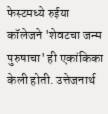फेस्टमध्ये रुईया कॉलेजने 'शेवटचा जन्म पुरुषाचा' ही एकांकिका केली होती. उत्तेजनार्थ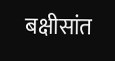बक्षीसांत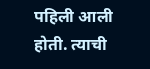पहिली आली होती. त्याची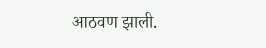आठवण झाली.